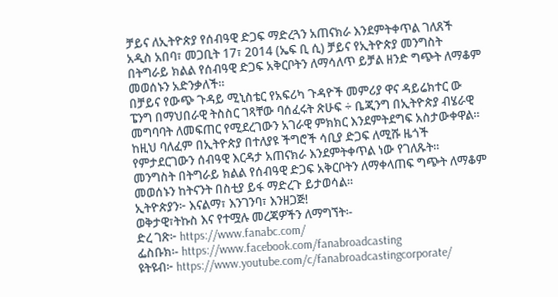ቻይና ለኢትዮጵያ የሰብዓዊ ድጋፍ ማድረጓን አጠናክራ እንደምትቀጥል ገለጸች
አዲስ አበባ፣ መጋቢት 17፣ 2014 (ኤፍ ቢ ሲ) ቻይና የኢትዮጵያ መንግስት በትግራይ ክልል የሰብዓዊ ድጋፍ አቅርቦትን ለማሳለጥ ይቻል ዘንድ ግጭት ለማቆም መወሰኑን አድንቃለች።
በቻይና የውጭ ጉዳይ ሚኒስቴር የአፍሪካ ጉዳዮች መምሪያ ዋና ዳይሬክተር ው ፔንግ በማህበራዊ ትስስር ገጻቸው ባሰፈሩት ጽሁፍ ÷ ቤጂንግ በኢትዮጵያ ብሄራዊ መግባባት ለመፍጠር የሚደረገውን አገራዊ ምክክር እንደምትደግፍ አስታውቀዋል፡፡
ከዚህ ባለፈም በኢትዮጵያ በተለያዩ ችግሮች ሳቢያ ድጋፍ ለሚሹ ዜጎች የምታደርገውን ሰብዓዊ እርዳታ አጠናክራ እንደምትቀጥል ነው የገለጹት፡፡
መንግስት በትግራይ ክልል የሰብዓዊ ድጋፍ አቅርቦትን ለማቀላጠፍ ግጭት ለማቆም መወሰኑን ከትናንት በስቲያ ይፋ ማድረጉ ይታወሳል፡፡
ኢትዮጵያን፦ እናልማ፣ እንገንባ፣ እንዘጋጅ!
ወቅታዊ፣ትኩስ እና የተሟሉ መረጃዎችን ለማግኘት፡-
ድረ ገጽ፦ https://www.fanabc.com/
ፌስቡክ፡- https://www.facebook.com/fanabroadcasting
ዩትዩብ፦ https://www.youtube.com/c/fanabroadcastingcorporate/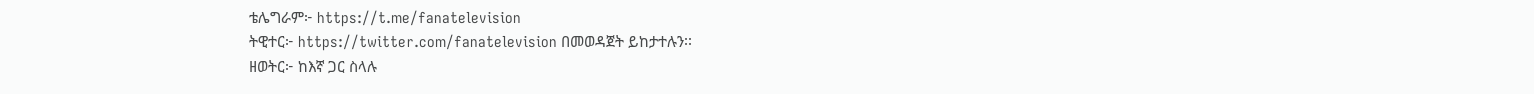ቴሌግራም፦ https://t.me/fanatelevision
ትዊተር፦ https://twitter.com/fanatelevision በመወዳጀት ይከታተሉን፡፡
ዘወትር፦ ከእኛ ጋር ስላሉ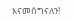እናመሰግናለን!